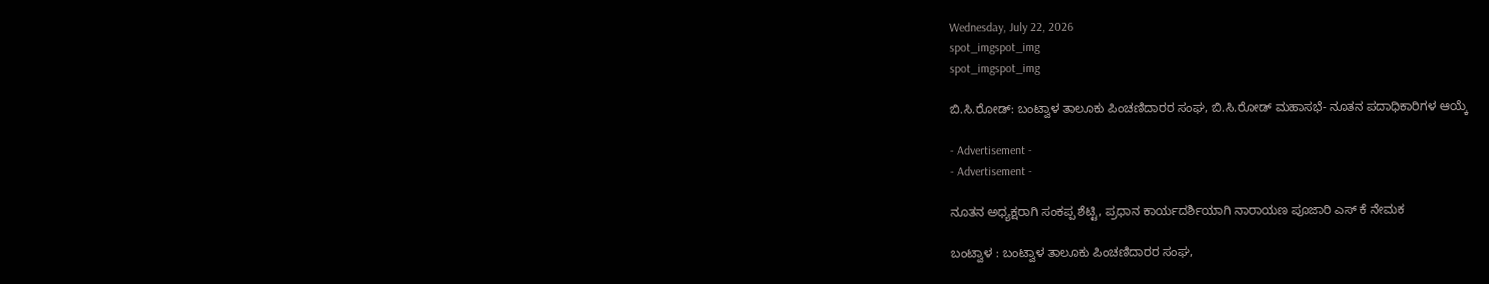Wednesday, July 22, 2026
spot_imgspot_img
spot_imgspot_img

ಬಿ.ಸಿ.ರೋಡ್: ಬಂಟ್ವಾಳ ತಾಲೂಕು ಪಿಂಚಣಿದಾರರ ಸಂಘ, ಬಿ.ಸಿ.ರೋಡ್ ಮಹಾಸಭೆ- ನೂತನ ಪದಾಧಿಕಾರಿಗಳ ಆಯ್ಕೆ

- Advertisement -
- Advertisement -

ನೂತನ ಅಧ್ಯಕ್ಷರಾಗಿ ಸಂಕಪ್ಪ ಶೆಟ್ಟಿ, ಪ್ರಧಾನ ಕಾರ್ಯದರ್ಶಿಯಾಗಿ ನಾರಾಯಣ ಪೂಜಾರಿ ಎಸ್ ಕೆ ನೇಮಕ

ಬಂಟ್ವಾಳ : ಬಂಟ್ವಾಳ ತಾಲೂಕು ಪಿಂಚಣಿದಾರರ ಸಂಘ,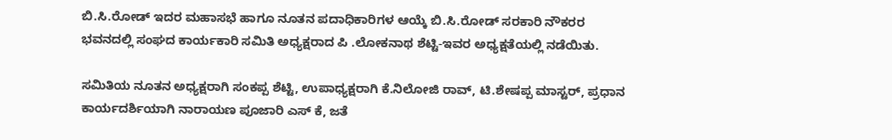ಬಿ.ಸಿ.ರೋಡ್ ಇದರ ಮಹಾಸಭೆ ಹಾಗೂ ನೂತನ ಪದಾಧಿಕಾರಿಗಳ ಆಯ್ಕೆ ಬಿ.ಸಿ.ರೋಡ್ ಸರಕಾರಿ ನೌಕರರ ಭವನದಲ್ಲಿ ಸಂಘದ ಕಾರ್ಯಕಾರಿ ಸಮಿತಿ ಅಧ್ಯಕ್ಷರಾದ ಪಿ .ಲೋಕನಾಥ ಶೆಟ್ಟಿ-ಇವರ ಅಧ್ಯಕ್ಷತೆಯಲ್ಲಿ ನಡೆಯಿತು.

ಸಮಿತಿಯ ನೂತನ ಅಧ್ಯಕ್ಷರಾಗಿ ಸಂಕಪ್ಪ ಶೆಟ್ಟಿ, ಉಪಾಧ್ಯಕ್ಷರಾಗಿ ಕೆ.ನಿಲೋಜಿ ರಾವ್, ಟಿ.ಶೇಷಪ್ಪ ಮಾಸ್ಟರ್, ಪ್ರಧಾನ ಕಾರ್ಯದರ್ಶಿಯಾಗಿ ನಾರಾಯಣ ಪೂಜಾರಿ ಎಸ್ ಕೆ, ಜತೆ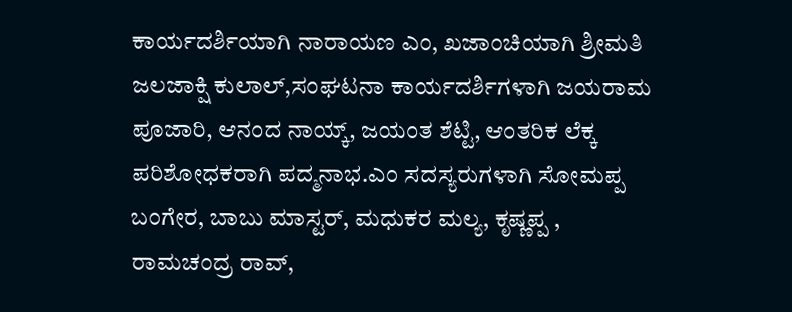ಕಾರ್ಯದರ್ಶಿಯಾಗಿ ನಾರಾಯಣ ಎಂ, ಖಜಾಂಚಿಯಾಗಿ ಶ್ರೀಮತಿ ಜಲಜಾಕ್ಷಿ ಕುಲಾಲ್,ಸಂಘಟನಾ ಕಾರ್ಯದರ್ಶಿಗಳಾಗಿ ಜಯರಾಮ ಪೂಜಾರಿ, ಆನಂದ ನಾಯ್ಕ್, ಜಯಂತ ಶೆಟ್ಟಿ, ಆಂತರಿಕ ಲೆಕ್ಕ ಪರಿಶೋಧಕರಾಗಿ ಪದ್ಮನಾಭ.ಎಂ ಸದಸ್ಯರುಗಳಾಗಿ ಸೋಮಪ್ಪ ಬಂಗೇರ, ಬಾಬು ಮಾಸ್ಟರ್, ಮಧುಕರ ಮಲ್ಯ, ಕೃಷ್ಣಪ್ಪ , ರಾಮಚಂದ್ರ ರಾವ್,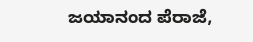ಜಯಾನಂದ ಪೆರಾಜೆ,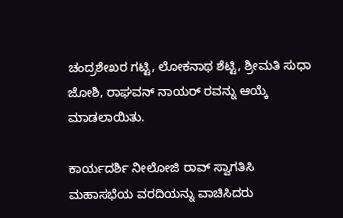ಚಂದ್ರಶೇಖರ ಗಟ್ಟಿ, ಲೋಕನಾಥ ಶೆಟ್ಟಿ, ಶ್ರೀಮತಿ ಸುಧಾ ಜೋಶಿ, ರಾಘವನ್ ನಾಯರ್ ರವನ್ನು ಆಯ್ಕೆ ಮಾಡಲಾಯಿತು.

ಕಾರ್ಯದರ್ಶಿ ನೀಲೋಜಿ ರಾವ್ ಸ್ವಾಗತಿಸಿ ಮಹಾಸಭೆಯ ವರದಿಯನ್ನು ವಾಚಿಸಿದರು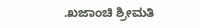.ಖಜಾಂಚಿ ಶ್ರೀಮತಿ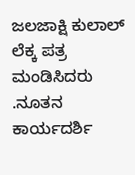ಜಲಜಾಕ್ಷಿ ಕುಲಾಲ್ ಲೆಕ್ಕ ಪತ್ರ ಮಂಡಿಸಿದರು .ನೂತನ ಕಾರ್ಯದರ್ಶಿ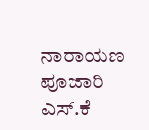ನಾರಾಯಣ ಪೂಜಾರಿ ಎಸ್.ಕೆ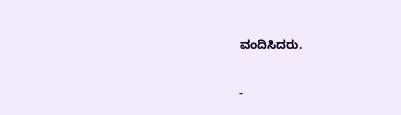ವಂದಿಸಿದರು.

-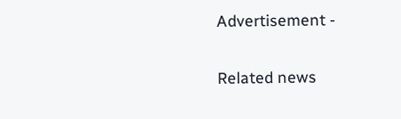Advertisement -

Related news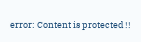error: Content is protected !!